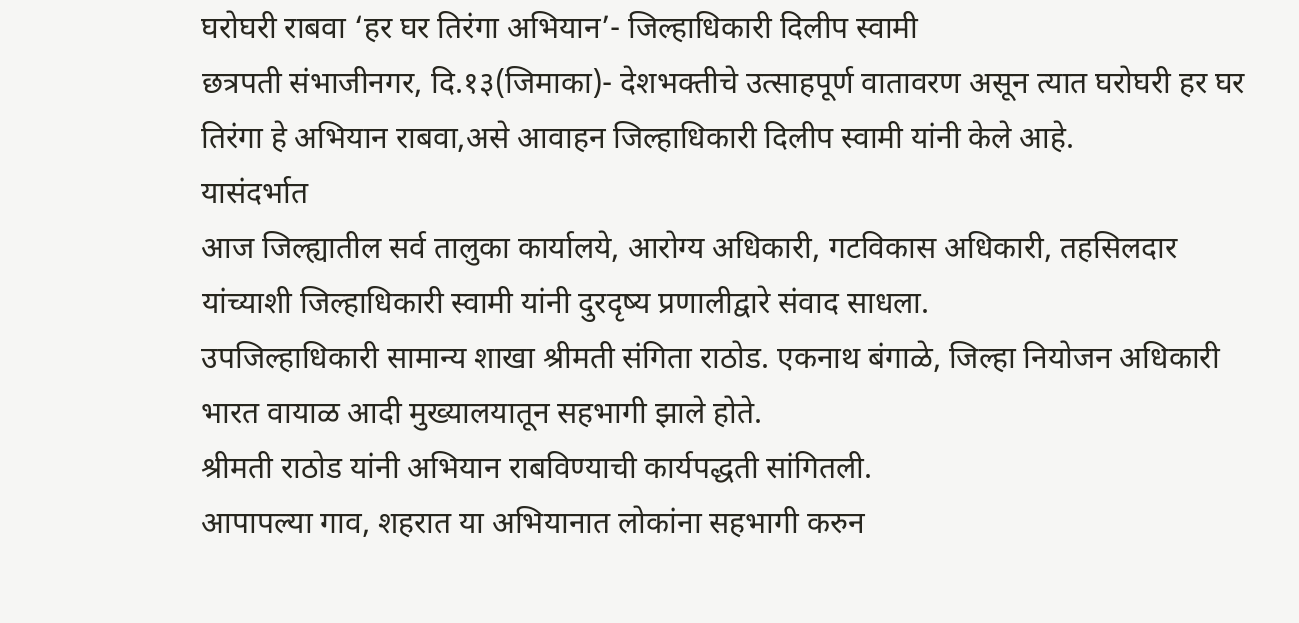घरोघरी राबवा ‘हर घर तिरंगा अभियान’- जिल्हाधिकारी दिलीप स्वामी
छत्रपती संभाजीनगर, दि.१३(जिमाका)- देशभक्तीचे उत्साहपूर्ण वातावरण असून त्यात घरोघरी हर घर तिरंगा हे अभियान राबवा,असे आवाहन जिल्हाधिकारी दिलीप स्वामी यांनी केले आहे.
यासंदर्भात
आज जिल्ह्यातील सर्व तालुका कार्यालये, आरोग्य अधिकारी, गटविकास अधिकारी, तहसिलदार
यांच्याशी जिल्हाधिकारी स्वामी यांनी दुरदृष्य प्रणालीद्वारे संवाद साधला.
उपजिल्हाधिकारी सामान्य शाखा श्रीमती संगिता राठोड. एकनाथ बंगाळे, जिल्हा नियोजन अधिकारी
भारत वायाळ आदी मुख्यालयातून सहभागी झाले होते.
श्रीमती राठोड यांनी अभियान राबविण्याची कार्यपद्धती सांगितली.
आपापल्या गाव, शहरात या अभियानात लोकांना सहभागी करुन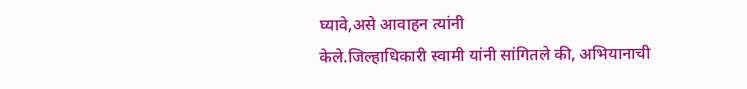घ्यावे,असे आवाहन त्यांनी
केले.जिल्हाधिकारी स्वामी यांनी सांगितले की, अभियानाची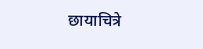छायाचित्रे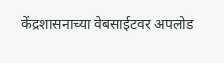केंद्रशासनाच्या वेबसाईटवर अपलोड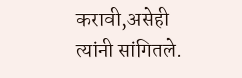करावी,असेही त्यांनी सांगितले.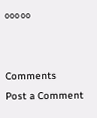०००००


Comments
Post a Comment